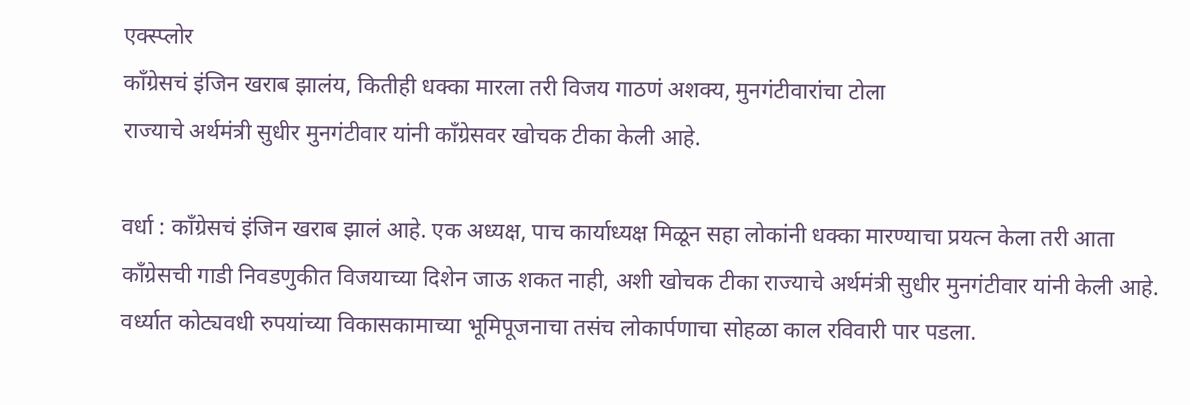एक्स्प्लोर
काँग्रेसचं इंजिन खराब झालंय, कितीही धक्का मारला तरी विजय गाठणं अशक्य, मुनगंटीवारांचा टोला
राज्याचे अर्थमंत्री सुधीर मुनगंटीवार यांनी काँग्रेसवर खोचक टीका केली आहे.

वर्धा : काँग्रेसचं इंजिन खराब झालं आहे. एक अध्यक्ष, पाच कार्याध्यक्ष मिळून सहा लोकांनी धक्का मारण्याचा प्रयत्न केला तरी आता काँग्रेसची गाडी निवडणुकीत विजयाच्या दिशेन जाऊ शकत नाही, अशी खोचक टीका राज्याचे अर्थमंत्री सुधीर मुनगंटीवार यांनी केली आहे. वर्ध्यात कोट्यवधी रुपयांच्या विकासकामाच्या भूमिपूजनाचा तसंच लोकार्पणाचा सोहळा काल रविवारी पार पडला.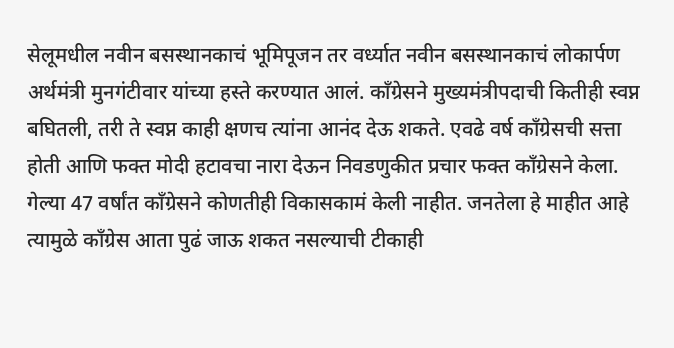सेलूमधील नवीन बसस्थानकाचं भूमिपूजन तर वर्ध्यात नवीन बसस्थानकाचं लोकार्पण अर्थमंत्री मुनगंटीवार यांच्या हस्ते करण्यात आलं. काँग्रेसने मुख्यमंत्रीपदाची कितीही स्वप्न बघितली, तरी ते स्वप्न काही क्षणच त्यांना आनंद देऊ शकते. एवढे वर्ष काँग्रेसची सत्ता होती आणि फक्त मोदी हटावचा नारा देऊन निवडणुकीत प्रचार फक्त काँग्रेसने केला. गेल्या 47 वर्षांत काँग्रेसने कोणतीही विकासकामं केली नाहीत. जनतेला हे माहीत आहे त्यामुळे काँग्रेस आता पुढं जाऊ शकत नसल्याची टीकाही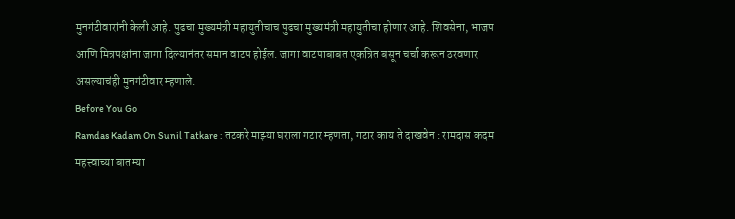मुनगंटीवारांनी केली आहे. पुढचा मुख्यमंत्री महायुतीचाच पुढचा मुख्यमंत्री महायुतीचा होणार आहे. शिवसेना, भाजप आणि मित्रपक्षांना जागा दिल्यानंतर समान वाटप होईल. जागा वाटपाबाबत एकत्रित बसून चर्चा करून ठरवणार असल्याचंही मुनगंटीवार म्हणाले.
Before You Go
Ramdas Kadam On Sunil Tatkare : तटकरे माझ्या घराला गटार म्हणता, गटार काय ते दाखवेन : रामदास कदम
महत्त्वाच्या बातम्या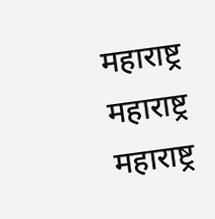महाराष्ट्र
महाराष्ट्र
महाराष्ट्र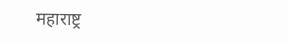महाराष्ट्र